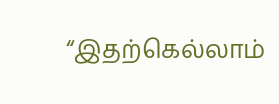“இதற்கெல்லாம்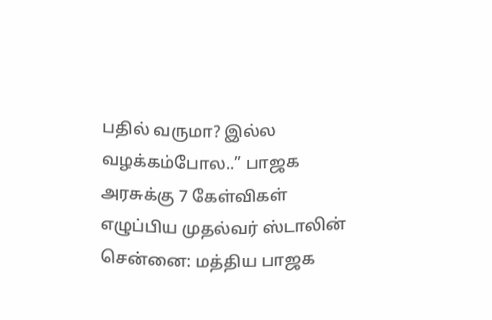பதில் வருமா? இல்ல வழக்கம்போல..” பாஜக அரசுக்கு 7 கேள்விகள் எழுப்பிய முதல்வர் ஸ்டாலின்
சென்னை: மத்திய பாஜக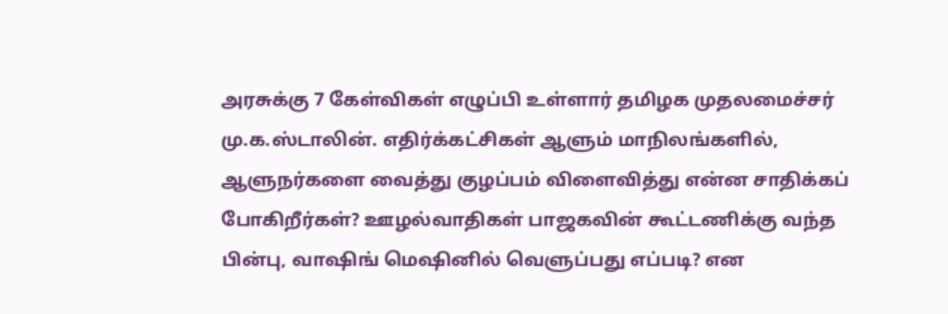அரசுக்கு 7 கேள்விகள் எழுப்பி உள்ளார் தமிழக முதலமைச்சர் மு.க.ஸ்டாலின். எதிர்க்கட்சிகள் ஆளும் மாநிலங்களில், ஆளுநர்களை வைத்து குழப்பம் விளைவித்து என்ன சாதிக்கப் போகிறீர்கள்? ஊழல்வாதிகள் பாஜகவின் கூட்டணிக்கு வந்த பின்பு, வாஷிங் மெஷினில் வெளுப்பது எப்படி? என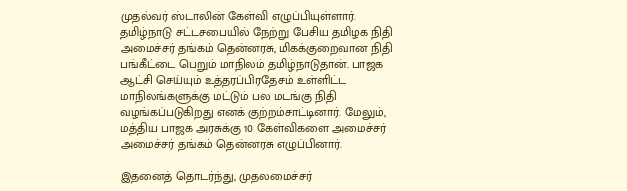முதல்வர் ஸ்டாலின் கேள்வி எழுப்பியுள்ளார்.
தமிழ்நாடு சட்டசபையில் நேற்று பேசிய தமிழக நிதி அமைச்சர் தங்கம் தென்னரசு, மிகக்குறைவான நிதி பங்கீட்டை பெறும் மாநிலம் தமிழ்நாடுதான். பாஜக ஆட்சி செய்யும் உத்தரப்பிரதேசம் உள்ளிட்ட மாநிலங்களுக்கு மட்டும் பல மடங்கு நிதி வழங்கப்படுகிறது எனக் குற்றம்சாட்டினார். மேலும், மத்திய பாஜக அரசுக்கு 10 கேள்விகளை அமைச்சர் அமைச்சர் தங்கம் தென்னரசு எழுப்பினார்.

இதனைத் தொடர்ந்து, முதலமைச்சர்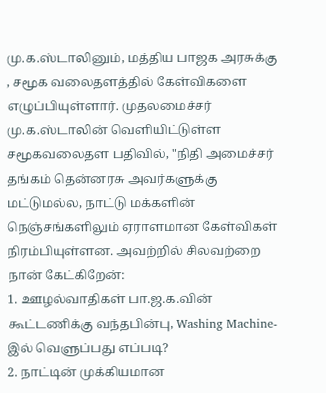மு.க.ஸ்டாலினும், மத்திய பாஜக அரசுக்கு , சமூக வலைதளத்தில் கேள்விகளை எழுப்பியுள்ளார். முதலமைச்சர் மு.க.ஸ்டாலின் வெளியிட்டுள்ள சமூகவலைதள பதிவில், "நிதி அமைச்சர் தங்கம் தென்னரசு அவர்களுக்கு மட்டுமல்ல, நாட்டு மக்களின் நெஞ்சங்களிலும் ஏராளமான கேள்விகள் நிரம்பியுள்ளன. அவற்றில் சிலவற்றை நான் கேட்கிறேன்:
1. ஊழல்வாதிகள் பா.ஜ.க.வின் கூட்டணிக்கு வந்தபின்பு, Washing Machine-இல் வெளுப்பது எப்படி?
2. நாட்டின் முக்கியமான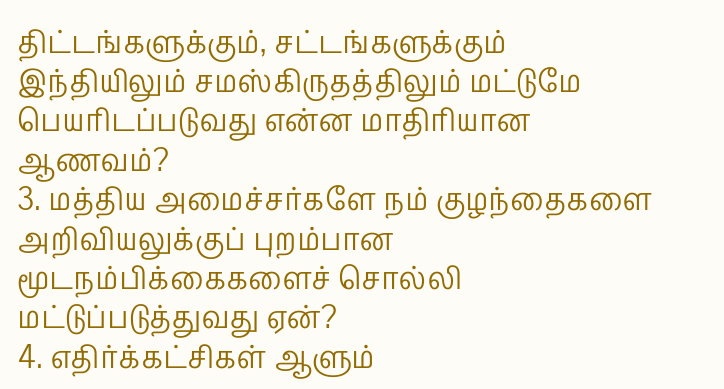திட்டங்களுக்கும், சட்டங்களுக்கும் இந்தியிலும் சமஸ்கிருதத்திலும் மட்டுமே பெயரிடப்படுவது என்ன மாதிரியான ஆணவம்?
3. மத்திய அமைச்சர்களே நம் குழந்தைகளை அறிவியலுக்குப் புறம்பான மூடநம்பிக்கைகளைச் சொல்லி மட்டுப்படுத்துவது ஏன்?
4. எதிர்க்கட்சிகள் ஆளும்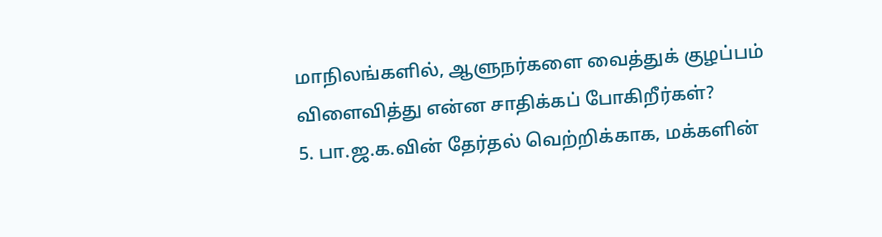மாநிலங்களில், ஆளுநர்களை வைத்துக் குழப்பம் விளைவித்து என்ன சாதிக்கப் போகிறீர்கள்?
5. பா.ஜ.க.வின் தேர்தல் வெற்றிக்காக, மக்களின்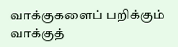வாக்குகளைப் பறிக்கும் வாக்குத்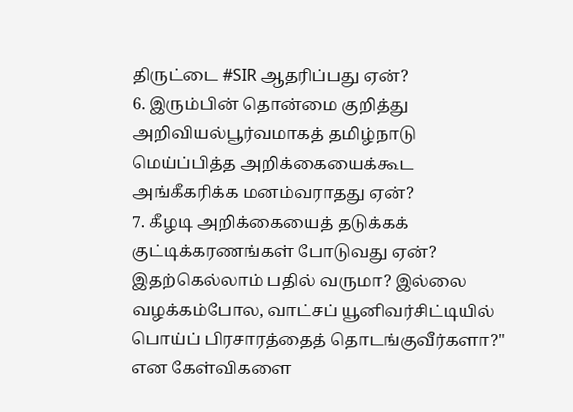திருட்டை #SIR ஆதரிப்பது ஏன்?
6. இரும்பின் தொன்மை குறித்து அறிவியல்பூர்வமாகத் தமிழ்நாடு மெய்ப்பித்த அறிக்கையைக்கூட அங்கீகரிக்க மனம்வராதது ஏன்?
7. கீழடி அறிக்கையைத் தடுக்கக் குட்டிக்கரணங்கள் போடுவது ஏன்?
இதற்கெல்லாம் பதில் வருமா? இல்லை வழக்கம்போல, வாட்சப் யூனிவர்சிட்டியில் பொய்ப் பிரசாரத்தைத் தொடங்குவீர்களா?" என கேள்விகளை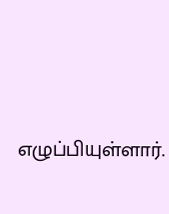எழுப்பியுள்ளார்.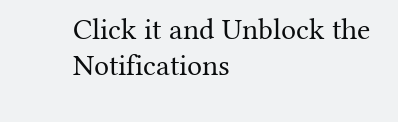Click it and Unblock the Notifications